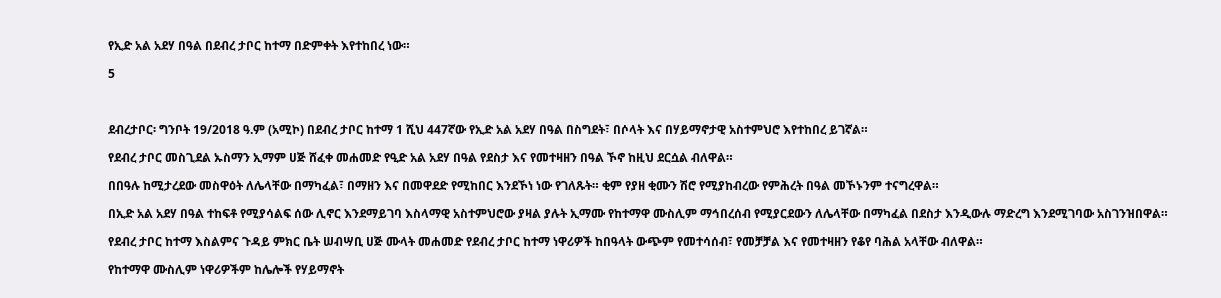የኢድ አል አደሃ በዓል በደብረ ታቦር ከተማ በድምቀት እየተከበረ ነው።

5



ደብረታቦር፡ ግንቦት 19/2018 ዓ.ም (አሚኮ) በደብረ ታቦር ከተማ 1 ሺህ 447ኛው የኢድ አል አደሃ በዓል በስግደት፣ በሶላት እና በሃይማኖታዊ አስተምህሮ እየተከበረ ይገኛል።

የደብረ ታቦር መስጊደል ኡስማን ኢማም ሀጅ ሸፈቀ መሐመድ የዒድ አል አደሃ በዓል የደስታ እና የመተዛዘን በዓል ኾኖ ከዚህ ደርሷል ብለዋል።

በበዓሉ ከሚታረደው መስዋዕት ለሌላቸው በማካፈል፣ በማዘን እና በመዋደድ የሚከበር እንደኾነ ነው የገለጹት። ቂም የያዘ ቂሙን ሽሮ የሚያከብረው የምሕረት በዓል መኾኑንም ተናግረዋል።

በኢድ አል አደሃ በዓል ተከፍቶ የሚያሳልፍ ሰው ሊኖር እንደማይገባ እስላማዊ አስተምህሮው ያዛል ያሉት ኢማሙ የከተማዋ ሙስሊም ማኅበረሰብ የሚያርደውን ለሌላቸው በማካፈል በደስታ እንዲውሉ ማድረግ እንደሚገባው አስገንዝበዋል።

የደብረ ታቦር ከተማ እስልምና ጉዳይ ምክር ቤት ሠብሣቢ ሀጅ ሙላት መሐመድ የደብረ ታቦር ከተማ ነዋሪዎች ከበዓላት ውጭም የመተሳሰብ፣ የመቻቻል እና የመተዛዘን የቆየ ባሕል አላቸው ብለዋል።

የከተማዋ ሙስሊም ነዋሪዎችም ከሌሎች የሃይማኖት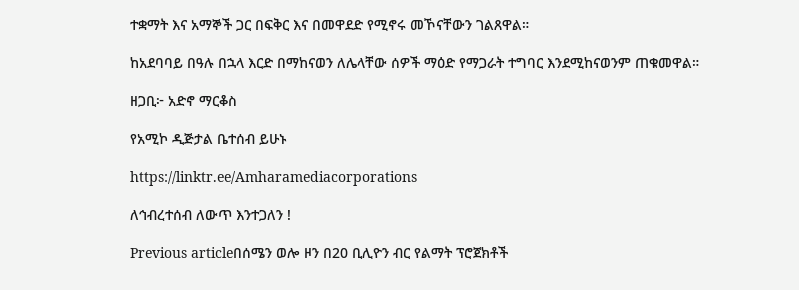ተቋማት እና አማኞች ጋር በፍቅር እና በመዋደድ የሚኖሩ መኾናቸውን ገልጸዋል።

ከአደባባይ በዓሉ በኋላ እርድ በማከናወን ለሌላቸው ሰዎች ማዕድ የማጋራት ተግባር እንደሚከናወንም ጠቁመዋል።

ዘጋቢ፦ አድኖ ማርቆስ

የአሚኮ ዲጅታል ቤተሰብ ይሁኑ

https://linktr.ee/Amharamediacorporations

ለኅብረተሰብ ለውጥ እንተጋለን !

Previous articleበሰሜን ወሎ ዞን በ20 ቢሊዮን ብር የልማት ፕሮጀክቶች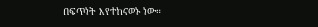በፍጥነት እየተከናወኑ ነው።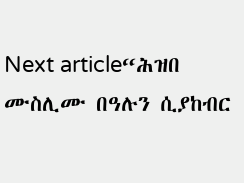Next article“ሕዝበ ሙስሊሙ በዓሉን ሲያከብር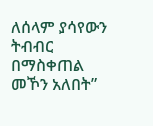ለሰላም ያሳየውን ትብብር በማስቀጠል መኾን አለበት”